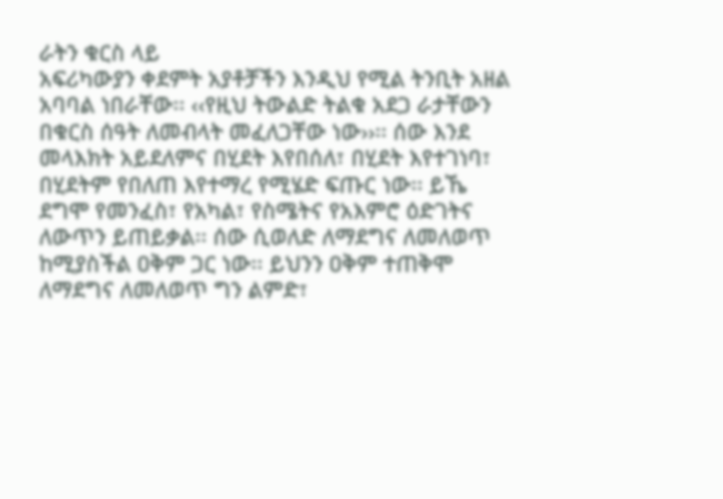ራትን ቁርስ ላይ
አፍሪካውያን ቀደምት አያቶቻችን እንዲህ የሚል ትንቢት አዘል አባባል ነበራቸው፡፡ ‹‹የዚህ ትውልድ ትልቁ አደጋ ራታቸውን በቁርስ ሰዓት ለመብላት መፈለጋቸው ነው››፡፡ ሰው እንደ መላእክት አይደለምና በሂደት እየበሰለ፣ በሂደት እየተገነባ፣ በሂደትም የበለጠ እየተማረ የሚሄድ ፍጡር ነው፡፡ ይኼ ደግሞ የመንፈስ፣ የአካል፣ የስሜትና የአእምሮ ዕድገትና ለውጥን ይጠይቃል፡፡ ሰው ሲወለድ ለማደግና ለመለወጥ ከሚያስችል ዐቅም ጋር ነው፡፡ ይህንን ዐቅም ተጠቅሞ ለማደግና ለመለወጥ ግን ልምድ፣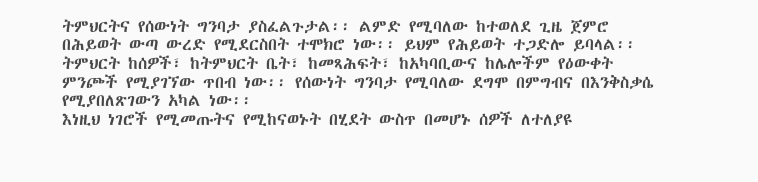ትምህርትና የሰውነት ግንባታ ያስፈልጉታል፡፡ ልምድ የሚባለው ከተወለደ ጊዜ ጀምሮ በሕይወት ውጣ ውረድ የሚደርስበት ተሞክሮ ነው፡፡ ይህም የሕይወት ተጋድሎ ይባላል፡፡ ትምህርት ከሰዎች፣ ከትምህርት ቤት፣ ከመጻሕፍት፣ ከአካባቢውና ከሌሎችም የዕውቀት ምንጮች የሚያገኘው ጥበብ ነው፡፡ የሰውነት ግንባታ የሚባለው ደግሞ በምግብና በእንቅስቃሴ የሚያበለጽገውን አካል ነው፡፡
እነዚህ ነገሮች የሚመጡትና የሚከናወኑት በሂደት ውስጥ በመሆኑ ሰዎች ለተለያዩ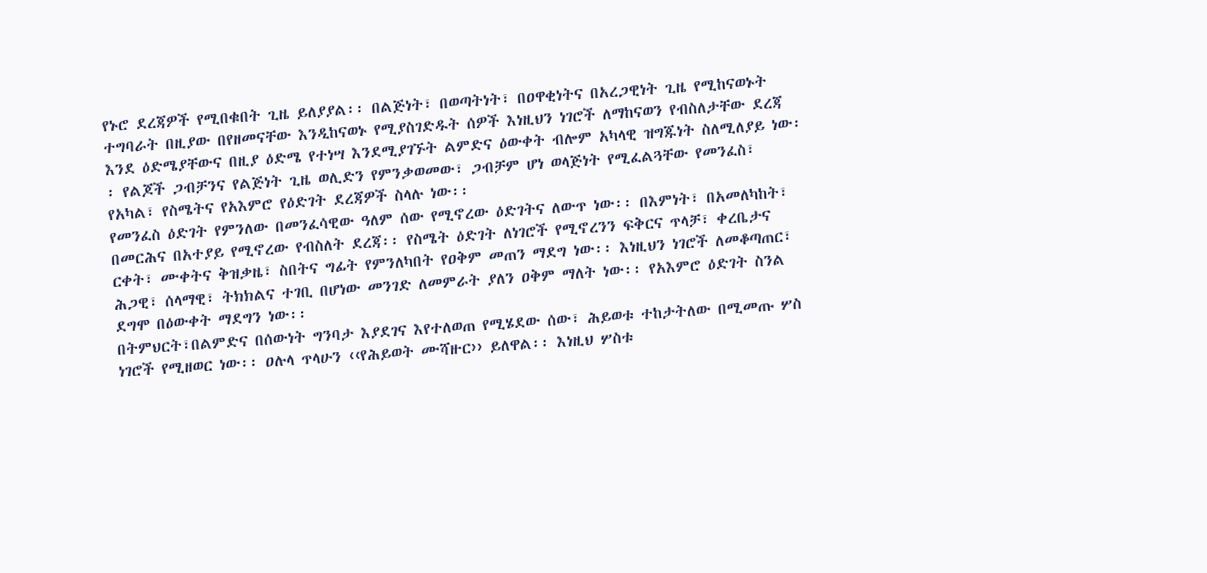የኑሮ ደረጃዎች የሚበቁበት ጊዜ ይለያያል፡፡ በልጅነት፣ በወጣትነት፣ በዐዋቂነትና በአረጋዊነት ጊዜ የሚከናወኑት ተግባራት በዚያው በየዘመናቸው እንዲከናወኑ የሚያስገድዱት ሰዎች እነዚህን ነገሮች ለማከናወን የብስለታቸው ደረጃ እንደ ዕድሜያቸውና በዚያ ዕድሜ የተነሣ እንደሚያገኙት ልምድና ዕውቀት ብሎም አካላዊ ዝግጁነት ስለሚለያይ ነው፡፡ የልጆች ጋብቻንና የልጅነት ጊዜ ወሊድን የምንቃወመው፣ ጋብቻም ሆነ ወላጅነት የሚፈልጓቸው የመንፈስ፣ የአካል፣ የስሜትና የአእምሮ የዕድገት ደረጃዎች ስላሉ ነው፡፡
የመንፈስ ዕድገት የምንለው በመንፈሳዊው ዓለም ሰው የሚኖረው ዕድገትና ለውጥ ነው፡፡ በእምነት፣ በአመለካከት፣ በመርሕና በአተያይ የሚኖረው የብስለት ደረጃ፡፡ የስሜት ዕድገት ለነገሮች የሚኖረንን ፍቅርና ጥላቻ፣ ቀረቤታና ርቀት፣ ሙቀትና ቅዝቃዜ፣ ስበትና ግፊት የምንለካበት የዐቅም መጠን ማደግ ነው፡፡ እነዚህን ነገሮች ለመቆጣጠር፣ ሕጋዊ፣ ሰላማዊ፣ ትክክልና ተገቢ በሆነው መንገድ ለመምራት ያለን ዐቅም ማለት ነው፡፡ የአእምሮ ዕድገት ስንል ደግሞ በዕውቀት ማደግን ነው፡፡
በትምህርት፣በልምድና በሰውነት ግንባታ እያደገና እየተለወጠ የሚሄደው ሰው፣ ሕይወቱ ተከታትለው በሚመጡ ሦስ ነገሮች የሚዘወር ነው፡፡ ዐሉላ ጥላሁን ‹‹የሕይወት ሙሻዙር›› ይለዋል፡፡ እነዚህ ሦስቱ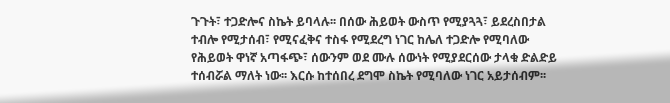ጉጉት፣ ተጋድሎና ስኬት ይባላሉ፡፡ በሰው ሕይወት ውስጥ የሚያጓጓ፣ ይደረስበታል ተብሎ የሚታሰብ፣ የሚናፈቅና ተስፋ የሚደረግ ነገር ከሌለ ተጋድሎ የሚባለው የሕይወት ዋነኛ አጣፋጭ፣ ሰውንም ወደ ሙሉ ሰውነት የሚያደርሰው ታላቁ ድልድይ ተሰብሯል ማለት ነው፡፡ እርሱ ከተሰበረ ደግሞ ስኬት የሚባለው ነገር አይታሰብም፡፡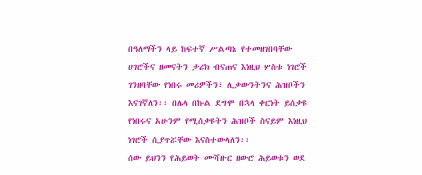በዓለማችን ላይ ከፍተኛ ሥልጣኔ የተመዘገበባቸው ሀገሮችና ዘመናትን ታሪክ ብናጠና እነዚህ ሦስቱ ነገሮች ገንዘባቸው የነበሩ መሪዎችን፣ ሊቃውንትንና ሕዝቦችን እናገኛለን፡፡ በሌላ በኩል ደግሞ በኋላ ቀርነት ይሰቃዩ የነበሩና አሁንም የሚሰቃዩትን ሕዝቦች ስናይም እነዚህ ነገሮች ሲያጥሯቸው እናስተውላለን፡፡
ሰው ይህንን የሕይወት ሙሻዙር ዘውሮ ሕይወቱን ወደ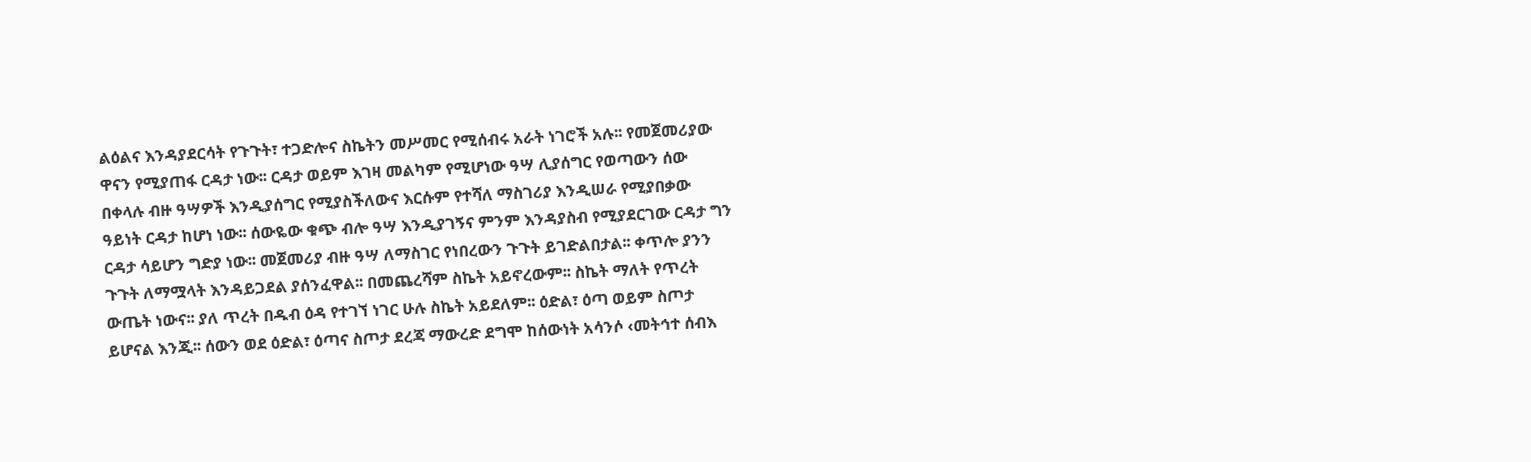ልዕልና እንዳያደርሳት የጉጉት፣ ተጋድሎና ስኬትን መሥመር የሚሰብሩ አራት ነገሮች አሉ፡፡ የመጀመሪያው ዋናን የሚያጠፋ ርዳታ ነው፡፡ ርዳታ ወይም እገዛ መልካም የሚሆነው ዓሣ ሊያሰግር የወጣውን ሰው በቀላሉ ብዙ ዓሣዎች እንዲያሰግር የሚያስችለውና እርሱም የተሻለ ማስገሪያ እንዲሠራ የሚያበቃው ዓይነት ርዳታ ከሆነ ነው፡፡ ሰውዬው ቁጭ ብሎ ዓሣ እንዲያገኝና ምንም እንዳያስብ የሚያደርገው ርዳታ ግን ርዳታ ሳይሆን ግድያ ነው፡፡ መጀመሪያ ብዙ ዓሣ ለማስገር የነበረውን ጉጉት ይገድልበታል፡፡ ቀጥሎ ያንን ጉጉት ለማሟላት እንዳይጋደል ያሰንፈዋል፡፡ በመጨረሻም ስኬት አይኖረውም፡፡ ስኬት ማለት የጥረት ውጤት ነውና፡፡ ያለ ጥረት በዱብ ዕዳ የተገኘ ነገር ሁሉ ስኬት አይደለም፡፡ ዕድል፣ ዕጣ ወይም ስጦታ ይሆናል እንጂ፡፡ ሰውን ወደ ዕድል፣ ዕጣና ስጦታ ደረጃ ማውረድ ደግሞ ከሰውነት አሳንሶ ‹መትኅተ ሰብእ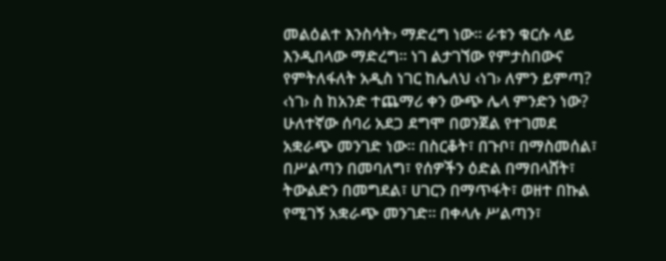መልዕልተ እንስሳት› ማድረግ ነው፡፡ ራቱን ቁርሱ ላይ እንዲበላው ማድረግ፡፡ ነገ ልታገኘው የምታስበውና የምትለፋለት አዲስ ነገር ከሌለህ ‹ነገ› ለምን ይምጣ? ‹ነገ› ስ ከአንድ ተጨማሪ ቀን ውጭ ሌላ ምንድን ነው?
ሁለተኛው ሰባሪ አደጋ ደግሞ በወንጀል የተገመደ አቋራጭ መንገድ ነው፡፡ በስርቆት፣ በጉቦ፣ በማስመሰል፣ በሥልጣን በመባለግ፣ የሰዎችን ዕድል በማበላሸት፣ ትውልድን በመግደል፣ ሀገርን በማጥፋት፣ ወዘተ በኩል የሚገኝ አቋራጭ መንገድ፡፡ በቀላሉ ሥልጣን፣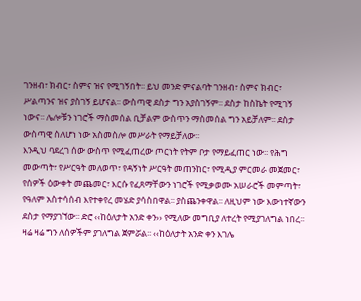ገንዘብ፣ ክብር፣ ስምና ዝና የሚገኝበት፡፡ ይህ መንድ ምናልባት ገንዘብ፣ ስምና ክብር፣ ሥልጣንና ዝና ያስገኝ ይሆናል፡፡ ውስጣዊ ደስታ ግን አያስገኝም፡፡ ደስታ ከስኬት የሚገኝ ነውና፡፡ ሌሎቹን ነገሮች ማስመሰል ቢቻልም ውስጥን ማስመሰል ግን አይቻለም፡፡ ደስታ ውስጣዊ ስለሆነ ነው አስመስሎ መሥራት የማይቻለው፡፡
እንዲህ ባደረገ ሰው ውስጥ የሚፈጠረው ጦርነት የትም ቦታ የማይፈጠር ነው፡፡ የሕግ መውጣት፣ የሥርዓት መለወጥ፣ የዳኝነት ሥርዓት መጠንከር፣ የሚዲያ ምርመራ መጀመር፣ የሰዎች ዕውቀት መጨመር፣ እርሱ የፈጸማቸውን ነገሮች የሚቃወሙ አሠራሮች መምጣት፣ የዓለም አስተሳሰብ እየተቀየረ መሄድ ያሳስበዋል፡፡ ያስጨንቀዋል፡፡ ለዚህም ነው እውነተኛውን ደስታ የማያገኘው፡፡ ድሮ ‹‹ከዕለታት አንድ ቀን›› የሚለው መግቢያ ለተረት የሚያገለግል ነበረ፡፡ ዛሬ ዛሬ ግን ለሰዎችም ያገለግል ጀምሯል፡፡ ‹‹ከዕለታት አንድ ቀን እገሌ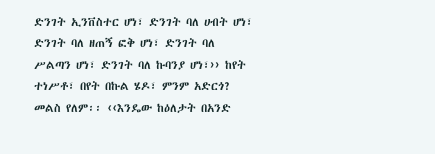ድንገት ኢንቨስተር ሆነ፣ ድንገት ባለ ሀብት ሆነ፣ ድንገት ባለ ዘጠኝ ፎቅ ሆነ፣ ድንገት ባለ ሥልጣን ሆነ፣ ድንገት ባለ ኩባንያ ሆነ፣›› ከየት ተነሥቶ፣ በየት በኩል ሄዶ፣ ምንም አድርጎ? መልስ የለም፡፡ ‹‹እንዴው ከዕለታት በአንድ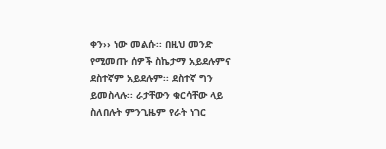ቀን›› ነው መልሱ፡፡ በዚህ መንድ የሚመጡ ሰዎች ስኬታማ አይደሉምና ደስተኛም አይደሉም፡፡ ደስተኛ ግን ይመስላሉ፡፡ ራታቸውን ቁርሳቸው ላይ ስለበሉት ምንጊዜም የራት ነገር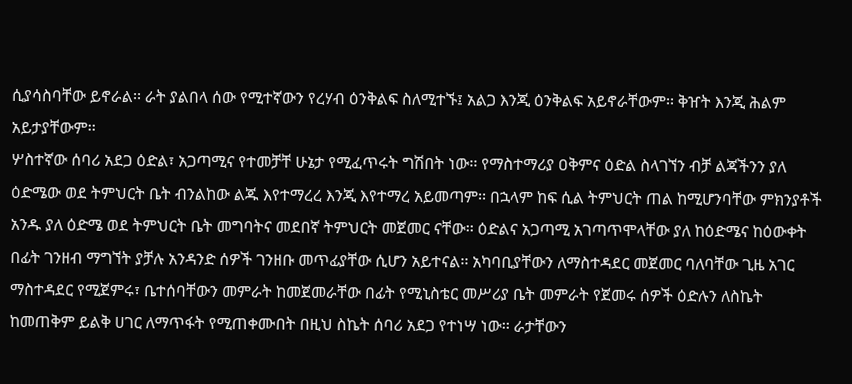ሲያሳስባቸው ይኖራል፡፡ ራት ያልበላ ሰው የሚተኛውን የረሃብ ዕንቅልፍ ስለሚተኙ፤ አልጋ እንጂ ዕንቅልፍ አይኖራቸውም፡፡ ቅዠት እንጂ ሕልም አይታያቸውም፡፡
ሦስተኛው ሰባሪ አደጋ ዕድል፣ አጋጣሚና የተመቻቸ ሁኔታ የሚፈጥሩት ግሽበት ነው፡፡ የማስተማሪያ ዐቅምና ዕድል ስላገኘን ብቻ ልጃችንን ያለ ዕድሜው ወደ ትምህርት ቤት ብንልከው ልጁ እየተማረረ እንጂ እየተማረ አይመጣም፡፡ በኋላም ከፍ ሲል ትምህርት ጠል ከሚሆንባቸው ምክንያቶች አንዱ ያለ ዕድሜ ወደ ትምህርት ቤት መግባትና መደበኛ ትምህርት መጀመር ናቸው፡፡ ዕድልና አጋጣሚ አገጣጥሞላቸው ያለ ከዕድሜና ከዕውቀት በፊት ገንዘብ ማግኘት ያቻሉ አንዳንድ ሰዎች ገንዘቡ መጥፊያቸው ሲሆን አይተናል፡፡ አካባቢያቸውን ለማስተዳደር መጀመር ባለባቸው ጊዜ አገር ማስተዳደር የሚጀምሩ፣ ቤተሰባቸውን መምራት ከመጀመራቸው በፊት የሚኒስቴር መሥሪያ ቤት መምራት የጀመሩ ሰዎች ዕድሉን ለስኬት ከመጠቅም ይልቅ ሀገር ለማጥፋት የሚጠቀሙበት በዚህ ስኬት ሰባሪ አደጋ የተነሣ ነው፡፡ ራታቸውን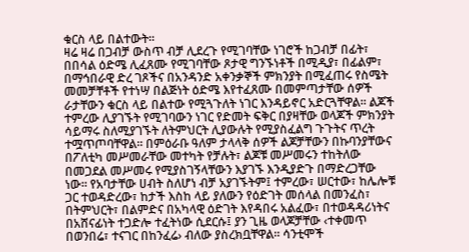ቁርስ ላይ በልተውት፡፡
ዛሬ ዛሬ በጋብቻ ውስጥ ብቻ ሊደረጉ የሚገባቸው ነገሮች ከጋብቻ በፊት፣ በበሳል ዕድሜ ሊፈጸሙ የሚገባቸው ጾታዊ ግንኙነቶች በሚዲያ፣ በፊልም፣ በማኅበራዊ ድረ ገጾችና በአንዳንድ አቀንቃኞች ምክንያት በሚፈጠሩ የስሜት መመቻቸቶች የተነሣ በልጅነት ዕድሜ እየተፈጸሙ በመምጣታቸው ሰዎች ራታቸውን ቁርስ ላይ በልተው የሚጓጉለት ነገር እንዳይኖር አድርጓቸዋል፡፡ ልጆች ተምረው ሊያገኙት የሚገባውን ነገር የድመት ፍቅር በያዛቸው ወላጆች ምክንያት ሳይማሩ ስለሚያገኙት ለትምህርት ሊያውሉት የሚያስፈልግ ጉጉትና ጥረት ተሟጥጦባቸዋል፡፡ በምዕራቡ ዓለም ታላላቅ ሰዎች ልጆቻቸውን በኩባንያቸውና በፖለቲካ መሥመራቸው መተካት የቻሉት፣ ልጆቹ መሥመሩን ተከትለው በመጋደል መሥመሩ የሚያስገኝላቸውን እያገኙ እንዲያድጉ በማድረጋቸው ነው፡፡ የአባታቸው ሀብት ስለሆነ ብቻ አያገኙትም፤ ተምረው፣ ሠርተው፣ ከሌሎቹ ጋር ተወዳድረው፣ ከታች እስከ ላይ ያለውን የዕድገት መሰላል በመንፈስ፣ በትምህርት፣ በልምድና በአካላዊ ዕድገት እየዳበሩ አልፈው፣ በተወዳዳሪነትና በአሸናፊነት ተጋድሎ ተፈትነው ሲደርሱ፤ ያን ጊዜ ወላጆቻቸው ‹ተቀመጥ በወንበሬ፣ ተናገር በከንፈሬ› ብለው ያስረክቧቸዋል፡፡ ሳንቲሞች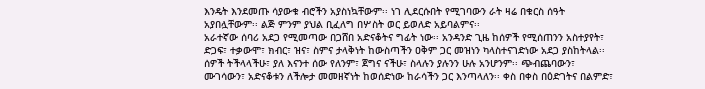እንዴት እንደመጡ ሳያውቁ ብሮችን አያስነኳቸውም፡፡ ነገ ሊደርሱበት የሚገባውን ራት ዛሬ በቁርስ ሰዓት አያበሏቸውም፡፡ ልጅ ምንም ያህል ቢፈለግ በሦስት ወር ይወለድ አይባልምና፡፡
አራተኛው ሰባሪ አደጋ የሚመጣው በጋሸበ አድናቆትና ግፊት ነው፡፡ አንዳንድ ጊዜ ከሰዎች የሚሰጠንን አስተያየት፣ ድጋፍ፣ ተቃውሞ፣ ክብር፣ ዝና፣ ስምና ታላቅነት ከውስጣችን ዐቅም ጋር መዝነን ካላስተናገድነው አደጋ ያስከትላል፡፡ ሰዎች ትችላላችሁ፣ ያለ እናንተ ሰው የለንም፣ ጀግና ናችሁ፣ ስላሉን ያሉንን ሁሉ አንሆንም፡፡ ጭብጨባውን፣ ሙገሳውን፣ አድናቆቱን ለችሎታ መመዘኛነት ከወሰድነው ከራሳችን ጋር እንጣላለን፡፡ ቀስ በቀስ በዕድገትና በልምድ፣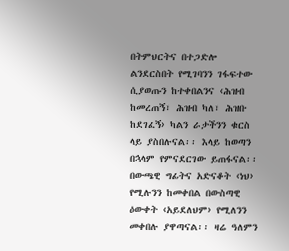በትምህርትና በተጋድሎ ልንደርስበት የሚገባንን ገፋፍተው ሲያወጡን ከተቀበልንና ‹ሕዝብ ከመረጠኝ፣ ሕዝብ ካለ፣ ሕዝቡ ከደገፈኝ› ካልን ራታችንን ቁርስ ላይ ያስበሉናል፡፡ እላይ ከወጣን በኋላም የምናደርገው ይጠፋናል፡፡ በውጫዊ ግፊትና አድናቆት ‹ነህ› የሚሉንን ከመቀበል በውስጣዊ ዕውቀት ‹አይደለህም› የሚለንን መቀበሉ ያዋጣናል፡፡ ዛሬ ዓለምን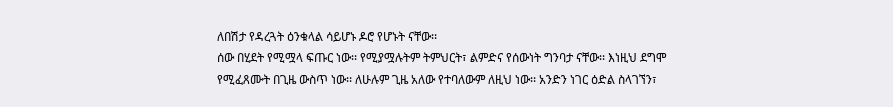ለበሽታ የዳረጓት ዕንቁላል ሳይሆኑ ዶሮ የሆኑት ናቸው፡፡
ሰው በሂደት የሚሟላ ፍጡር ነው፡፡ የሚያሟሉትም ትምህርት፣ ልምድና የሰውነት ግንባታ ናቸው፡፡ እነዚህ ደግሞ የሚፈጸሙት በጊዜ ውስጥ ነው፡፡ ለሁሉም ጊዜ አለው የተባለውም ለዚህ ነው፡፡ አንድን ነገር ዕድል ስላገኘን፣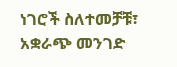ነገሮች ስለተመቻቹ፣ አቋራጭ መንገድ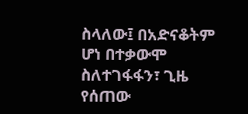ስላለው፤ በአድናቆትም ሆነ በተቃውሞ ስለተገፋፋን፣ ጊዜ የሰጠው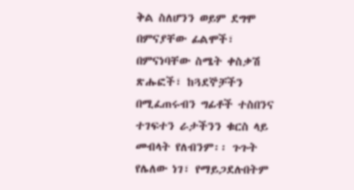ቅል ስለሆንን ወይም ደግሞ በምናያቸው ፊልሞች፣ በምናነባቸው ስሜት ቀስቃሽ ጽሑፎች፣ ከጓደኞቻችን በሚፈጠሩብን ግፊቶች ተስበንና ተገፍተን ራታችንን ቁርስ ላይ መብላት የለብንም፡፡ ጉጉት የሌለው ነገ፣ የማይጋደሉበትም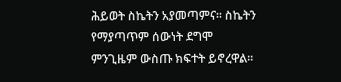ሕይወት ስኬትን አያመጣምና፡፡ ስኬትን የማያጣጥም ሰውነት ደግሞ ምንጊዜም ውስጡ ክፍተት ይኖረዋል፡፡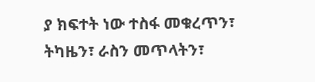ያ ክፍተት ነው ተስፋ መቁረጥን፣ ትካዜን፣ ራስን መጥላትን፣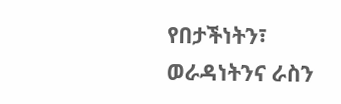የበታችነትን፣ ወራዳነትንና ራስን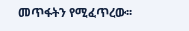መጥፋትን የሚፈጥረው፡፡